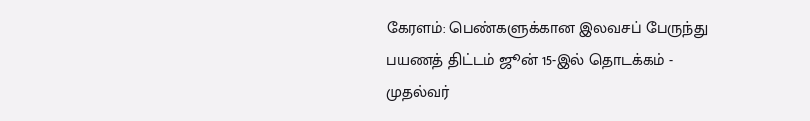கேரளம்: பெண்களுக்கான இலவசப் பேருந்து பயணத் திட்டம் ஜூன் 15-இல் தொடக்கம் - முதல்வர்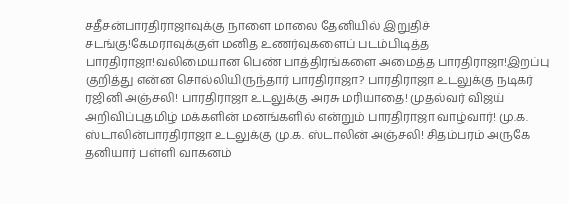சதீசன்பாரதிராஜாவுக்கு நாளை மாலை தேனியில் இறுதிச் சடங்கு!கேமராவுக்குள் மனித உணர்வுகளைப் படம்பிடித்த பாரதிராஜா!வலிமையான பெண் பாத்திரங்களை அமைத்த பாரதிராஜா!இறப்பு குறித்து என்ன சொல்லியிருந்தார் பாரதிராஜா? பாரதிராஜா உடலுக்கு நடிகர் ரஜினி அஞ்சலி! பாரதிராஜா உடலுக்கு அரசு மரியாதை! முதல்வர் விஜய் அறிவிப்புதமிழ் மக்களின் மனங்களில் என்றும் பாரதிராஜா வாழ்வார்! மு.க. ஸ்டாலின்பாரதிராஜா உடலுக்கு மு.க. ஸ்டாலின் அஞ்சலி! சிதம்பரம் அருகே தனியார் பள்ளி வாகனம்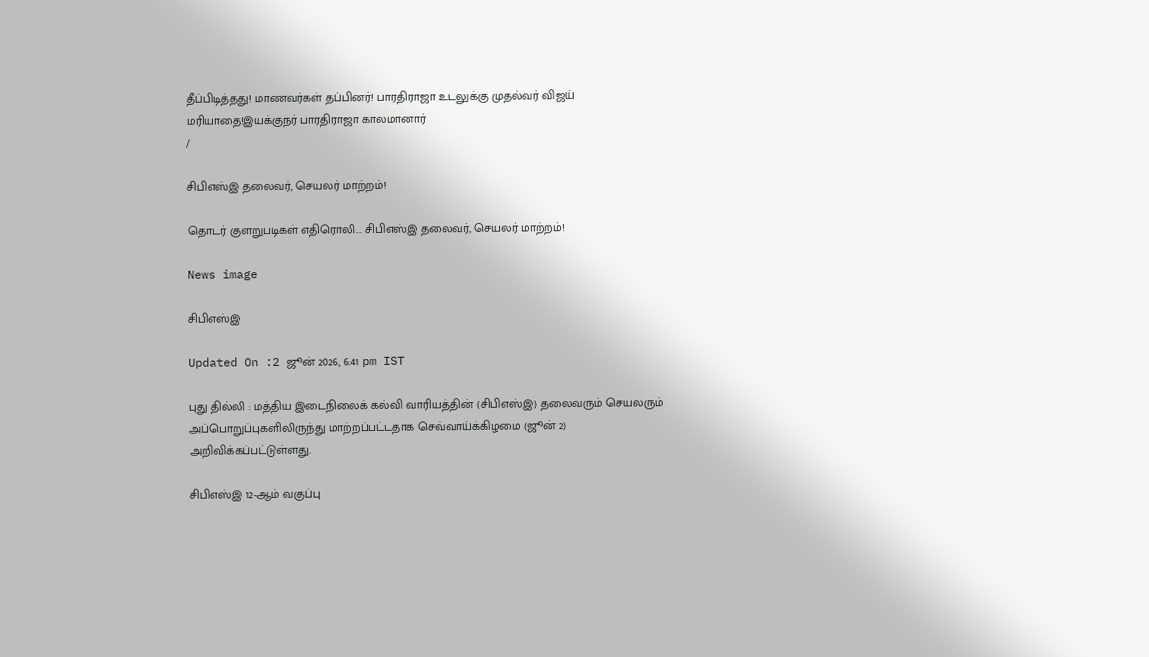தீப்பிடித்தது! மாணவர்கள் தப்பினர்! பாரதிராஜா உடலுக்கு முதல்வர் விஜய் மரியாதை!இயக்குநர் பாரதிராஜா காலமானார்
/

சிபிஎஸ்இ தலைவர், செயலர் மாற்றம்!

தொடர் குளறுபடிகள் எதிரொலி... சிபிஎஸ்இ தலைவர், செயலர் மாற்றம்!

News image

சிபிஎஸ்இ

Updated On :2 ஜூன் 2026, 6:41 pm IST

புது தில்லி : மத்திய இடைநிலைக் கல்வி வாரியத்தின் (சிபிஎஸ்இ) தலைவரும் செயலரும் அப்பொறுப்புகளிலிருந்து மாற்றப்பட்டதாக செவ்வாய்க்கிழமை (ஜூன் 2) அறிவிக்கப்பட்டுள்ளது.

சிபிஎஸ்இ 12-ஆம் வகுப்பு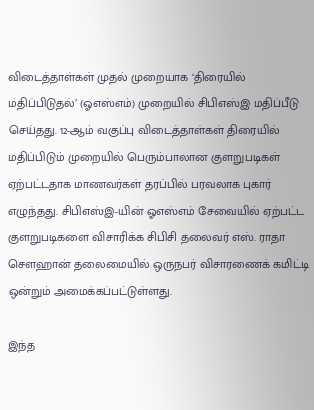விடைத்தாள்கள் முதல் முறையாக ‘திரையில் மதிப்பிடுதல்’ (ஓஎஸ்எம்) முறையில் சிபிஎஸ்இ மதிப்பீடு செய்தது. 12-ஆம் வகுப்பு விடைத்தாள்கள் திரையில் மதிப்பிடும் முறையில் பெரும்பாலான குளறுபடிகள் ஏற்பட்டதாக மாணவர்கள் தரப்பில் பரவலாக புகார் எழுந்தது. சிபிஎஸ்இ-யின் ஓஎஸ்எம் சேவையில் ஏற்பட்ட குளறுபடிகளை விசாரிக்க சிபிசி தலைவர் எஸ். ராதா சௌஹான் தலைமையில் ஒருநபர் விசாரணைக் கமிட்டி ஒன்றும் அமைக்கப்பட்டுள்ளது.

இந்த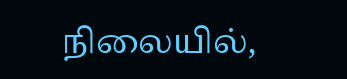நிலையில்,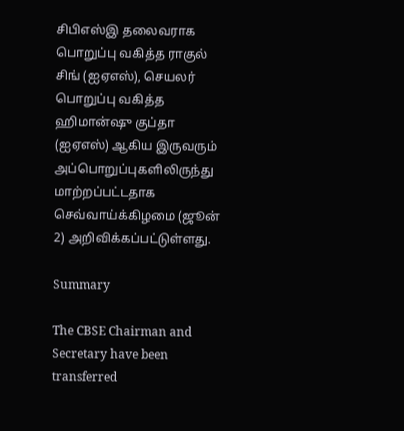சிபிஎஸ்இ தலைவராக பொறுப்பு வகித்த ராகுல் சிங் (ஐஏஎஸ்), செயலர் பொறுப்பு வகித்த ஹிமான்ஷு குப்தா (ஐஏஎஸ்) ஆகிய இருவரும் அப்பொறுப்புகளிலிருந்து மாற்றப்பட்டதாக செவ்வாய்க்கிழமை (ஜூன் 2) அறிவிக்கப்பட்டுள்ளது.

Summary

The CBSE Chairman and Secretary have been transferred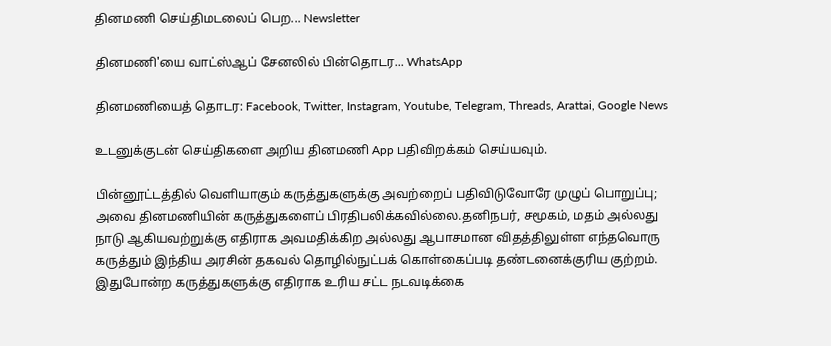தினமணி செய்திமடலைப் பெற... Newsletter

தினமணி'யை வாட்ஸ்ஆப் சேனலில் பின்தொடர... WhatsApp

தினமணியைத் தொடர: Facebook, Twitter, Instagram, Youtube, Telegram, Threads, Arattai, Google News

உடனுக்குடன் செய்திகளை அறிய தினமணி App பதிவிறக்கம் செய்யவும்.

பின்னூட்டத்தில் வெளியாகும் கருத்துகளுக்கு அவற்றைப் பதிவிடுவோரே முழுப் பொறுப்பு; அவை தினமணியின் கருத்துகளைப் பிரதிபலிக்கவில்லை.தனிநபர், சமூகம், மதம் அல்லது நாடு ஆகியவற்றுக்கு எதிராக அவமதிக்கிற அல்லது ஆபாசமான விதத்திலுள்ள எந்தவொரு கருத்தும் இந்திய அரசின் தகவல் தொழில்நுட்பக் கொள்கைப்படி தண்டனைக்குரிய குற்றம். இதுபோன்ற கருத்துகளுக்கு எதிராக உரிய சட்ட நடவடிக்கை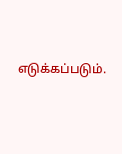எடுக்கப்படும்.